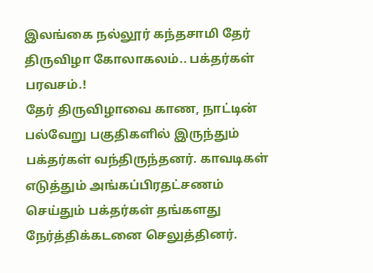இலங்கை நல்லூர் கந்தசாமி தேர் திருவிழா கோலாகலம்.. பக்தர்கள் பரவசம்.!
தேர் திருவிழாவை காண, நாட்டின் பல்வேறு பகுதிகளில் இருந்தும் பக்தர்கள் வந்திருந்தனர். காவடிகள் எடுத்தும் அங்கப்பிரதட்சணம் செய்தும் பக்தர்கள் தங்களது நேர்த்திக்கடனை செலுத்தினர்.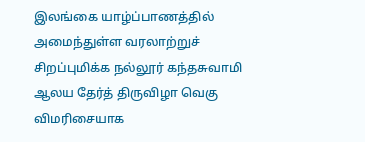இலங்கை யாழ்ப்பாணத்தில் அமைந்துள்ள வரலாற்றுச் சிறப்புமிக்க நல்லூர் கந்தசுவாமி ஆலய தேர்த் திருவிழா வெகு விமரிசையாக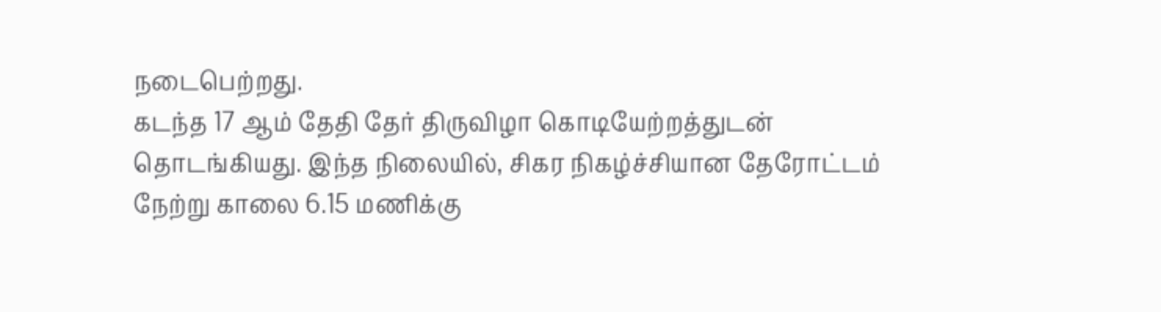நடைபெற்றது.
கடந்த 17 ஆம் தேதி தேர் திருவிழா கொடியேற்றத்துடன் தொடங்கியது. இந்த நிலையில், சிகர நிகழ்ச்சியான தேரோட்டம் நேற்று காலை 6.15 மணிக்கு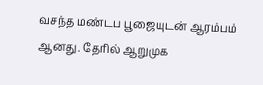வசந்த மண்டப பூஜையுடன் ஆரம்பம் ஆனது. தேரில் ஆறுமுக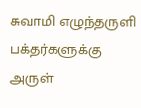சுவாமி எழுந்தருளி பக்தர்களுக்கு அருள்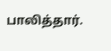பாலித்தார்.